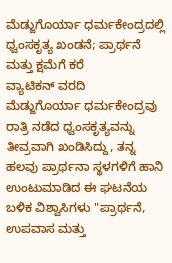ಮೆಡ್ಜುಗೊರ್ಯಾ ಧರ್ಮಕೇಂದ್ರದಲ್ಲಿ ಧ್ವಂಸಕೃತ್ಯ ಖಂಡನೆ; ಪ್ರಾರ್ಥನೆ ಮತ್ತು ಕ್ಷಮೆಗೆ ಕರೆ
ವ್ಯಾಟಿಕನ್ ವರದಿ
ಮೆಡ್ಜುಗೊರ್ಯಾ ಧರ್ಮಕೇಂದ್ರವು ರಾತ್ರಿ ನಡೆದ ಧ್ವಂಸಕೃತ್ಯವನ್ನು ತೀವ್ರವಾಗಿ ಖಂಡಿಸಿದ್ದು, ತನ್ನ ಹಲವು ಪ್ರಾರ್ಥನಾ ಸ್ಥಳಗಳಿಗೆ ಹಾನಿ ಉಂಟುಮಾಡಿದ ಈ ಘಟನೆಯ ಬಳಿಕ ವಿಶ್ವಾಸಿಗಳು "ಪ್ರಾರ್ಥನೆ, ಉಪವಾಸ ಮತ್ತು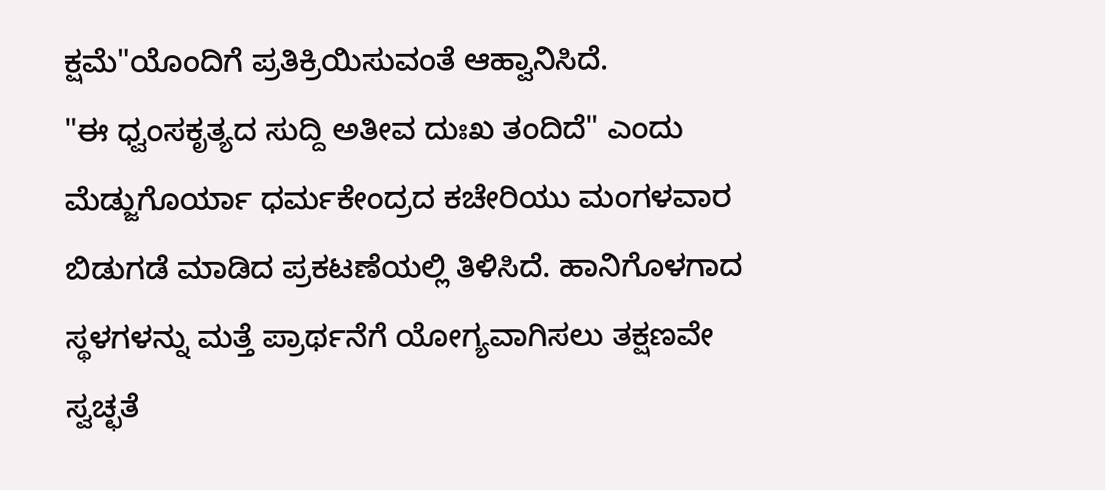ಕ್ಷಮೆ"ಯೊಂದಿಗೆ ಪ್ರತಿಕ್ರಿಯಿಸುವಂತೆ ಆಹ್ವಾನಿಸಿದೆ.
"ಈ ಧ್ವಂಸಕೃತ್ಯದ ಸುದ್ದಿ ಅತೀವ ದುಃಖ ತಂದಿದೆ" ಎಂದು ಮೆಡ್ಜುಗೊರ್ಯಾ ಧರ್ಮಕೇಂದ್ರದ ಕಚೇರಿಯು ಮಂಗಳವಾರ ಬಿಡುಗಡೆ ಮಾಡಿದ ಪ್ರಕಟಣೆಯಲ್ಲಿ ತಿಳಿಸಿದೆ. ಹಾನಿಗೊಳಗಾದ ಸ್ಥಳಗಳನ್ನು ಮತ್ತೆ ಪ್ರಾರ್ಥನೆಗೆ ಯೋಗ್ಯವಾಗಿಸಲು ತಕ್ಷಣವೇ ಸ್ವಚ್ಛತೆ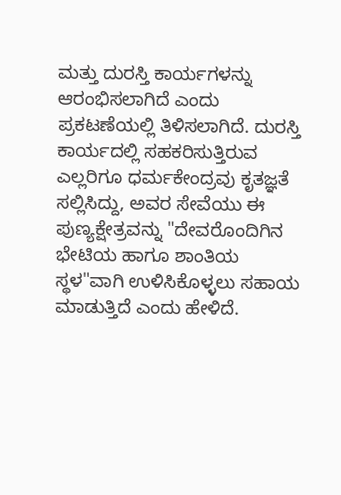ಮತ್ತು ದುರಸ್ತಿ ಕಾರ್ಯಗಳನ್ನು ಆರಂಭಿಸಲಾಗಿದೆ ಎಂದು ಪ್ರಕಟಣೆಯಲ್ಲಿ ತಿಳಿಸಲಾಗಿದೆ. ದುರಸ್ತಿ ಕಾರ್ಯದಲ್ಲಿ ಸಹಕರಿಸುತ್ತಿರುವ ಎಲ್ಲರಿಗೂ ಧರ್ಮಕೇಂದ್ರವು ಕೃತಜ್ಞತೆ ಸಲ್ಲಿಸಿದ್ದು, ಅವರ ಸೇವೆಯು ಈ ಪುಣ್ಯಕ್ಷೇತ್ರವನ್ನು "ದೇವರೊಂದಿಗಿನ ಭೇಟಿಯ ಹಾಗೂ ಶಾಂತಿಯ ಸ್ಥಳ"ವಾಗಿ ಉಳಿಸಿಕೊಳ್ಳಲು ಸಹಾಯ ಮಾಡುತ್ತಿದೆ ಎಂದು ಹೇಳಿದೆ.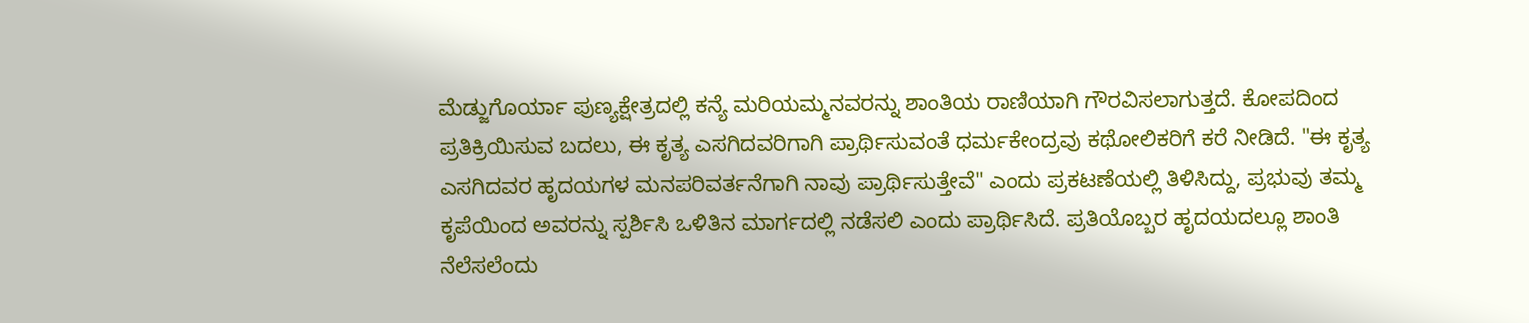ಮೆಡ್ಜುಗೊರ್ಯಾ ಪುಣ್ಯಕ್ಷೇತ್ರದಲ್ಲಿ ಕನ್ಯೆ ಮರಿಯಮ್ಮನವರನ್ನು ಶಾಂತಿಯ ರಾಣಿಯಾಗಿ ಗೌರವಿಸಲಾಗುತ್ತದೆ. ಕೋಪದಿಂದ ಪ್ರತಿಕ್ರಿಯಿಸುವ ಬದಲು, ಈ ಕೃತ್ಯ ಎಸಗಿದವರಿಗಾಗಿ ಪ್ರಾರ್ಥಿಸುವಂತೆ ಧರ್ಮಕೇಂದ್ರವು ಕಥೋಲಿಕರಿಗೆ ಕರೆ ನೀಡಿದೆ. "ಈ ಕೃತ್ಯ ಎಸಗಿದವರ ಹೃದಯಗಳ ಮನಪರಿವರ್ತನೆಗಾಗಿ ನಾವು ಪ್ರಾರ್ಥಿಸುತ್ತೇವೆ" ಎಂದು ಪ್ರಕಟಣೆಯಲ್ಲಿ ತಿಳಿಸಿದ್ದು, ಪ್ರಭುವು ತಮ್ಮ ಕೃಪೆಯಿಂದ ಅವರನ್ನು ಸ್ಪರ್ಶಿಸಿ ಒಳಿತಿನ ಮಾರ್ಗದಲ್ಲಿ ನಡೆಸಲಿ ಎಂದು ಪ್ರಾರ್ಥಿಸಿದೆ. ಪ್ರತಿಯೊಬ್ಬರ ಹೃದಯದಲ್ಲೂ ಶಾಂತಿ ನೆಲೆಸಲೆಂದು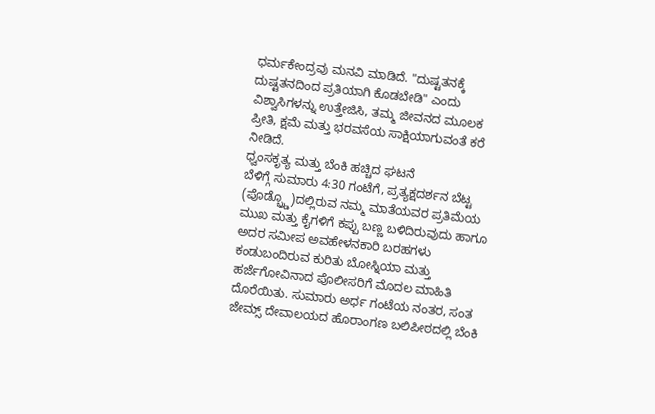ಧರ್ಮಕೇಂದ್ರವು ಮನವಿ ಮಾಡಿದೆ. "ದುಷ್ಟತನಕ್ಕೆ ದುಷ್ಟತನದಿಂದ ಪ್ರತಿಯಾಗಿ ಕೊಡಬೇಡಿ" ಎಂದು ವಿಶ್ವಾಸಿಗಳನ್ನು ಉತ್ತೇಜಿಸಿ, ತಮ್ಮ ಜೀವನದ ಮೂಲಕ ಪ್ರೀತಿ, ಕ್ಷಮೆ ಮತ್ತು ಭರವಸೆಯ ಸಾಕ್ಷಿಯಾಗುವಂತೆ ಕರೆ ನೀಡಿದೆ.
ಧ್ವಂಸಕೃತ್ಯ ಮತ್ತು ಬೆಂಕಿ ಹಚ್ಚಿದ ಘಟನೆ
ಬೆಳಿಗ್ಗೆ ಸುಮಾರು 4:30 ಗಂಟೆಗೆ, ಪ್ರತ್ಯಕ್ಷದರ್ಶನ ಬೆಟ್ಟ (ಪೊಡ್ಬ್ರ್ಡೊ)ದಲ್ಲಿರುವ ನಮ್ಮ ಮಾತೆಯವರ ಪ್ರತಿಮೆಯ ಮುಖ ಮತ್ತು ಕೈಗಳಿಗೆ ಕಪ್ಪು ಬಣ್ಣ ಬಳಿದಿರುವುದು ಹಾಗೂ ಅದರ ಸಮೀಪ ಅವಹೇಳನಕಾರಿ ಬರಹಗಳು ಕಂಡುಬಂದಿರುವ ಕುರಿತು ಬೋಸ್ನಿಯಾ ಮತ್ತು ಹರ್ಜೆಗೋವಿನಾದ ಪೊಲೀಸರಿಗೆ ಮೊದಲ ಮಾಹಿತಿ ದೊರೆಯಿತು. ಸುಮಾರು ಅರ್ಧ ಗಂಟೆಯ ನಂತರ, ಸಂತ ಜೇಮ್ಸ್ ದೇವಾಲಯದ ಹೊರಾಂಗಣ ಬಲಿಪೀಠದಲ್ಲಿ ಬೆಂಕಿ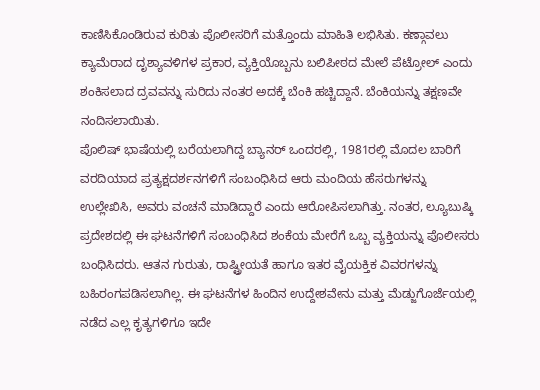ಕಾಣಿಸಿಕೊಂಡಿರುವ ಕುರಿತು ಪೊಲೀಸರಿಗೆ ಮತ್ತೊಂದು ಮಾಹಿತಿ ಲಭಿಸಿತು. ಕಣ್ಗಾವಲು ಕ್ಯಾಮೆರಾದ ದೃಶ್ಯಾವಳಿಗಳ ಪ್ರಕಾರ, ವ್ಯಕ್ತಿಯೊಬ್ಬನು ಬಲಿಪೀಠದ ಮೇಲೆ ಪೆಟ್ರೋಲ್ ಎಂದು ಶಂಕಿಸಲಾದ ದ್ರವವನ್ನು ಸುರಿದು ನಂತರ ಅದಕ್ಕೆ ಬೆಂಕಿ ಹಚ್ಚಿದ್ದಾನೆ. ಬೆಂಕಿಯನ್ನು ತಕ್ಷಣವೇ ನಂದಿಸಲಾಯಿತು.
ಪೊಲಿಷ್ ಭಾಷೆಯಲ್ಲಿ ಬರೆಯಲಾಗಿದ್ದ ಬ್ಯಾನರ್ ಒಂದರಲ್ಲಿ, 1981ರಲ್ಲಿ ಮೊದಲ ಬಾರಿಗೆ ವರದಿಯಾದ ಪ್ರತ್ಯಕ್ಷದರ್ಶನಗಳಿಗೆ ಸಂಬಂಧಿಸಿದ ಆರು ಮಂದಿಯ ಹೆಸರುಗಳನ್ನು ಉಲ್ಲೇಖಿಸಿ, ಅವರು ವಂಚನೆ ಮಾಡಿದ್ದಾರೆ ಎಂದು ಆರೋಪಿಸಲಾಗಿತ್ತು. ನಂತರ, ಲ್ಯೂಬುಷ್ಕಿ ಪ್ರದೇಶದಲ್ಲಿ ಈ ಘಟನೆಗಳಿಗೆ ಸಂಬಂಧಿಸಿದ ಶಂಕೆಯ ಮೇರೆಗೆ ಒಬ್ಬ ವ್ಯಕ್ತಿಯನ್ನು ಪೊಲೀಸರು ಬಂಧಿಸಿದರು. ಆತನ ಗುರುತು, ರಾಷ್ಟ್ರೀಯತೆ ಹಾಗೂ ಇತರ ವೈಯಕ್ತಿಕ ವಿವರಗಳನ್ನು ಬಹಿರಂಗಪಡಿಸಲಾಗಿಲ್ಲ. ಈ ಘಟನೆಗಳ ಹಿಂದಿನ ಉದ್ದೇಶವೇನು ಮತ್ತು ಮೆಡ್ಜುಗೊರ್ಜೆಯಲ್ಲಿ ನಡೆದ ಎಲ್ಲ ಕೃತ್ಯಗಳಿಗೂ ಇದೇ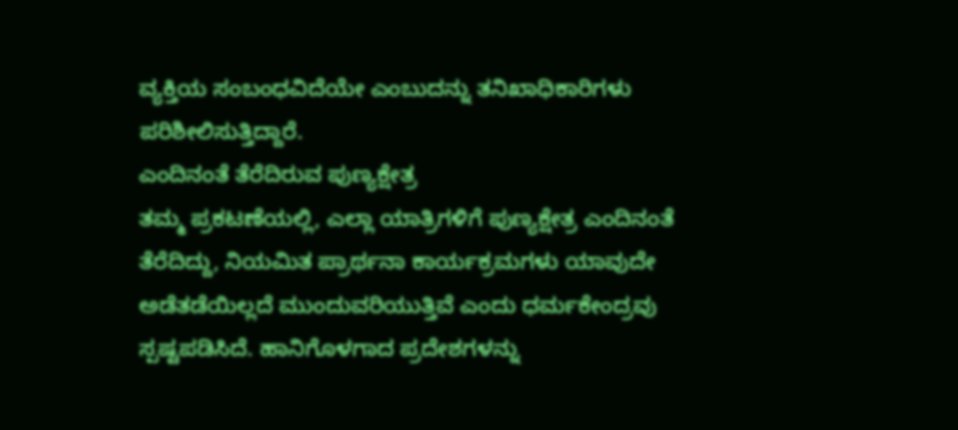ವ್ಯಕ್ತಿಯ ಸಂಬಂಧವಿದೆಯೇ ಎಂಬುದನ್ನು ತನಿಖಾಧಿಕಾರಿಗಳು ಪರಿಶೀಲಿಸುತ್ತಿದ್ದಾರೆ.
ಎಂದಿನಂತೆ ತೆರೆದಿರುವ ಪುಣ್ಯಕ್ಷೇತ್ರ
ತಮ್ಮ ಪ್ರಕಟಣೆಯಲ್ಲಿ, ಎಲ್ಲಾ ಯಾತ್ರಿಗಳಿಗೆ ಪುಣ್ಯಕ್ಷೇತ್ರ ಎಂದಿನಂತೆ ತೆರೆದಿದ್ದು, ನಿಯಮಿತ ಪ್ರಾರ್ಥನಾ ಕಾರ್ಯಕ್ರಮಗಳು ಯಾವುದೇ ಅಡೆತಡೆಯಿಲ್ಲದೆ ಮುಂದುವರಿಯುತ್ತಿವೆ ಎಂದು ಧರ್ಮಕೇಂದ್ರವು ಸ್ಪಷ್ಟಪಡಿಸಿದೆ. ಹಾನಿಗೊಳಗಾದ ಪ್ರದೇಶಗಳನ್ನು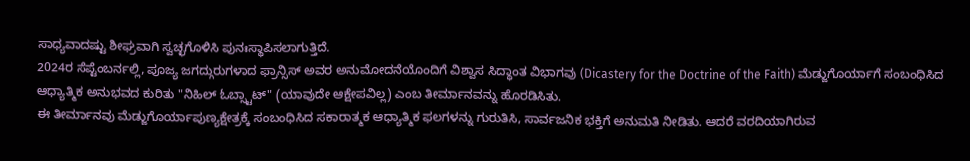ಸಾಧ್ಯವಾದಷ್ಟು ಶೀಘ್ರವಾಗಿ ಸ್ವಚ್ಛಗೊಳಿಸಿ ಪುನಃಸ್ಥಾಪಿಸಲಾಗುತ್ತಿದೆ.
2024ರ ಸೆಪ್ಟೆಂಬರ್ನಲ್ಲಿ, ಪೂಜ್ಯ ಜಗದ್ಗುರುಗಳಾದ ಫ್ರಾನ್ಸಿಸ್ ಅವರ ಅನುಮೋದನೆಯೊಂದಿಗೆ ವಿಶ್ವಾಸ ಸಿದ್ಧಾಂತ ವಿಭಾಗವು (Dicastery for the Doctrine of the Faith) ಮೆಡ್ಜುಗೊರ್ಯಾಗೆ ಸಂಬಂಧಿಸಿದ ಆಧ್ಯಾತ್ಮಿಕ ಅನುಭವದ ಕುರಿತು "ನಿಹಿಲ್ ಓಬ್ಸ್ಟಾಟ್" (ಯಾವುದೇ ಆಕ್ಷೇಪವಿಲ್ಲ) ಎಂಬ ತೀರ್ಮಾನವನ್ನು ಹೊರಡಿಸಿತು.
ಈ ತೀರ್ಮಾನವು ಮೆಡ್ಜುಗೊರ್ಯಾಪುಣ್ಯಕ್ಷೇತ್ರಕ್ಕೆ ಸಂಬಂಧಿಸಿದ ಸಕಾರಾತ್ಮಕ ಆಧ್ಯಾತ್ಮಿಕ ಫಲಗಳನ್ನು ಗುರುತಿಸಿ, ಸಾರ್ವಜನಿಕ ಭಕ್ತಿಗೆ ಅನುಮತಿ ನೀಡಿತು. ಆದರೆ ವರದಿಯಾಗಿರುವ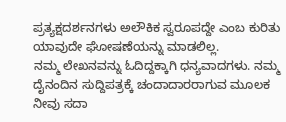ಪ್ರತ್ಯಕ್ಷದರ್ಶನಗಳು ಅಲೌಕಿಕ ಸ್ವರೂಪದ್ದೇ ಎಂಬ ಕುರಿತು ಯಾವುದೇ ಘೋಷಣೆಯನ್ನು ಮಾಡಲಿಲ್ಲ.
ನಮ್ಮ ಲೇಖನವನ್ನು ಓದಿದ್ದಕ್ಕಾಗಿ ಧನ್ಯವಾದಗಳು. ನಮ್ಮ ದೈನಂದಿನ ಸುದ್ದಿಪತ್ರಕ್ಕೆ ಚಂದಾದಾರರಾಗುವ ಮೂಲಕ ನೀವು ಸದಾ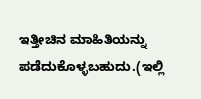ಇತ್ತೀಚಿನ ಮಾಹಿತಿಯನ್ನು ಪಡೆದುಕೊಳ್ಳಬಹುದು.(ಇಲ್ಲಿ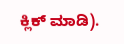ಕ್ಲಿಕ್ ಮಾಡಿ).